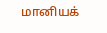மானியக்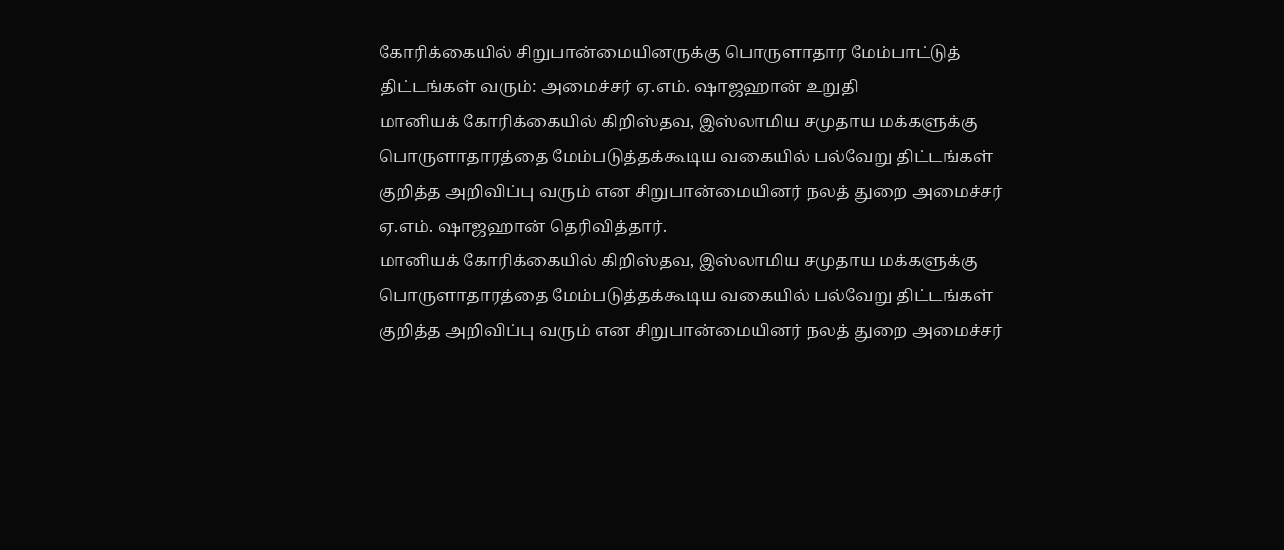கோரிக்கையில் சிறுபான்மையினருக்கு பொருளாதார மேம்பாட்டுத் திட்டங்கள் வரும்: அமைச்சர் ஏ.எம். ஷாஜஹான் உறுதி
மானியக் கோரிக்கையில் கிறிஸ்தவ, இஸ்லாமிய சமுதாய மக்களுக்கு பொருளாதாரத்தை மேம்படுத்தக்கூடிய வகையில் பல்வேறு திட்டங்கள் குறித்த அறிவிப்பு வரும் என சிறுபான்மையினர் நலத் துறை அமைச்சர் ஏ.எம். ஷாஜஹான் தெரிவித்தார்.
மானியக் கோரிக்கையில் கிறிஸ்தவ, இஸ்லாமிய சமுதாய மக்களுக்கு பொருளாதாரத்தை மேம்படுத்தக்கூடிய வகையில் பல்வேறு திட்டங்கள் குறித்த அறிவிப்பு வரும் என சிறுபான்மையினர் நலத் துறை அமைச்சர்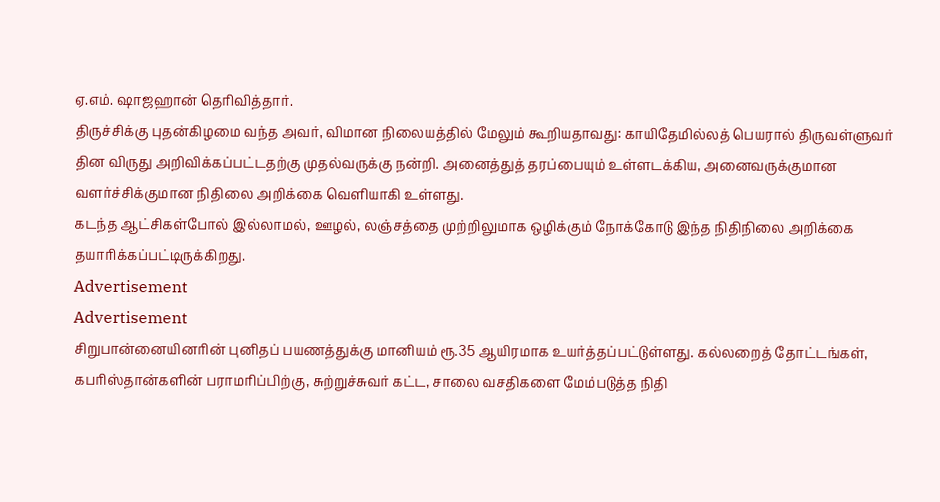ஏ.எம். ஷாஜஹான் தெரிவித்தார்.
திருச்சிக்கு புதன்கிழமை வந்த அவர், விமான நிலையத்தில் மேலும் கூறியதாவது: காயிதேமில்லத் பெயரால் திருவள்ளுவர் தின விருது அறிவிக்கப்பட்டதற்கு முதல்வருக்கு நன்றி. அனைத்துத் தரப்பையும் உள்ளடக்கிய, அனைவருக்குமான வளர்ச்சிக்குமான நிதிலை அறிக்கை வெளியாகி உள்ளது.
கடந்த ஆட்சிகள்போல் இல்லாமல், ஊழல், லஞ்சத்தை முற்றிலுமாக ஒழிக்கும் நோக்கோடு இந்த நிதிநிலை அறிக்கை தயாரிக்கப்பட்டிருக்கிறது.
Advertisement
Advertisement
சிறுபான்னையினரின் புனிதப் பயணத்துக்கு மானியம் ரூ.35 ஆயிரமாக உயர்த்தப்பட்டுள்ளது. கல்லறைத் தோட்டங்கள், கபரிஸ்தான்களின் பராமரிப்பிற்கு, சுற்றுச்சுவர் கட்ட, சாலை வசதிகளை மேம்படுத்த நிதி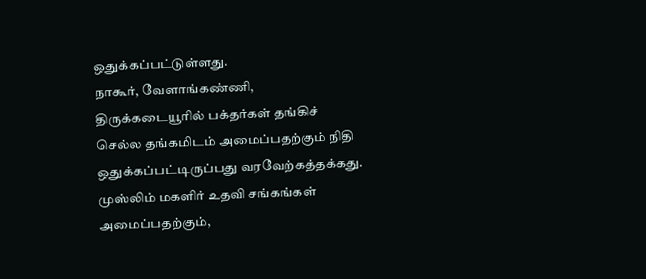ஒதுக்கப்பட்டுள்ளது.
நாகூர், வேளாங்கண்ணி, திருக்கடையூரில் பக்தர்கள் தங்கிச் செல்ல தங்கமிடம் அமைப்பதற்கும் நிதி ஒதுக்கப்பட்டிருப்பது வரவேற்கத்தக்கது. முஸ்லிம் மகளிர் உதவி சங்கங்கள் அமைப்பதற்கும்,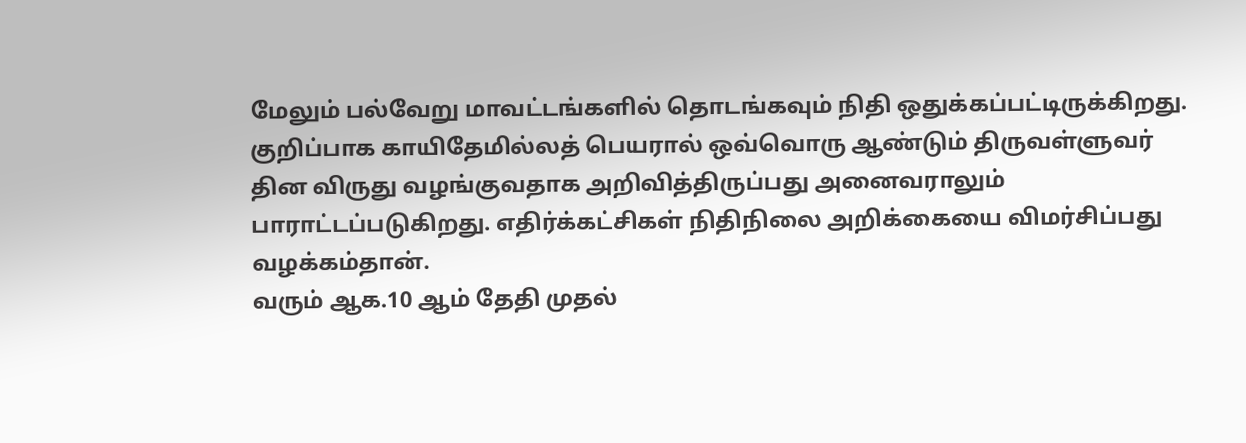மேலும் பல்வேறு மாவட்டங்களில் தொடங்கவும் நிதி ஒதுக்கப்பட்டிருக்கிறது.
குறிப்பாக காயிதேமில்லத் பெயரால் ஒவ்வொரு ஆண்டும் திருவள்ளுவர் தின விருது வழங்குவதாக அறிவித்திருப்பது அனைவராலும் பாராட்டப்படுகிறது. எதிர்க்கட்சிகள் நிதிநிலை அறிக்கையை விமர்சிப்பது வழக்கம்தான்.
வரும் ஆக.10 ஆம் தேதி முதல்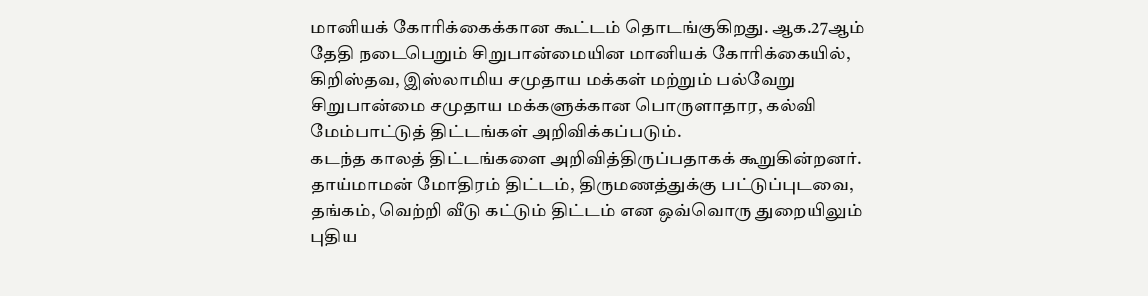மானியக் கோரிக்கைக்கான கூட்டம் தொடங்குகிறது. ஆக.27ஆம் தேதி நடைபெறும் சிறுபான்மையின மானியக் கோரிக்கையில், கிறிஸ்தவ, இஸ்லாமிய சமுதாய மக்கள் மற்றும் பல்வேறு சிறுபான்மை சமுதாய மக்களுக்கான பொருளாதார, கல்வி மேம்பாட்டுத் திட்டங்கள் அறிவிக்கப்படும்.
கடந்த காலத் திட்டங்களை அறிவித்திருப்பதாகக் கூறுகின்றனர். தாய்மாமன் மோதிரம் திட்டம், திருமணத்துக்கு பட்டுப்புடவை, தங்கம், வெற்றி வீடு கட்டும் திட்டம் என ஒவ்வொரு துறையிலும் புதிய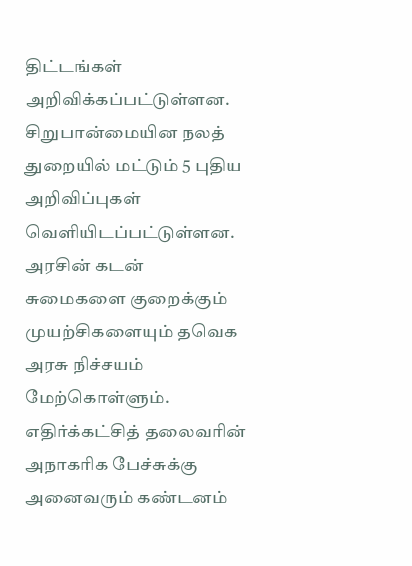திட்டங்கள் அறிவிக்கப்பட்டுள்ளன.
சிறுபான்மையின நலத் துறையில் மட்டும் 5 புதிய அறிவிப்புகள் வெளியிடப்பட்டுள்ளன. அரசின் கடன் சுமைகளை குறைக்கும் முயற்சிகளையும் தவெக அரசு நிச்சயம் மேற்கொள்ளும்.
எதிர்க்கட்சித் தலைவரின் அநாகரிக பேச்சுக்கு அனைவரும் கண்டனம்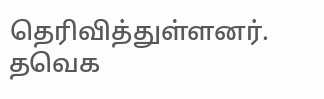தெரிவித்துள்ளனர். தவெக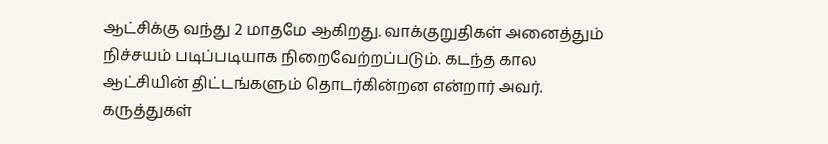ஆட்சிக்கு வந்து 2 மாதமே ஆகிறது. வாக்குறுதிகள் அனைத்தும் நிச்சயம் படிப்படியாக நிறைவேற்றப்படும். கடந்த கால ஆட்சியின் திட்டங்களும் தொடர்கின்றன என்றார் அவர்.
கருத்துகள்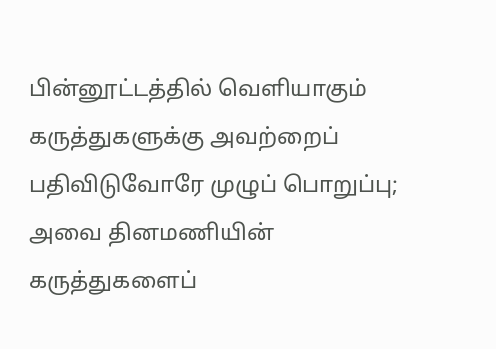பின்னூட்டத்தில் வெளியாகும் கருத்துகளுக்கு அவற்றைப் பதிவிடுவோரே முழுப் பொறுப்பு; அவை தினமணியின் கருத்துகளைப்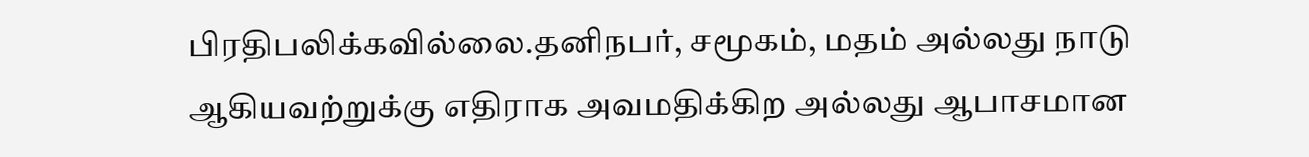பிரதிபலிக்கவில்லை.தனிநபர், சமூகம், மதம் அல்லது நாடு ஆகியவற்றுக்கு எதிராக அவமதிக்கிற அல்லது ஆபாசமான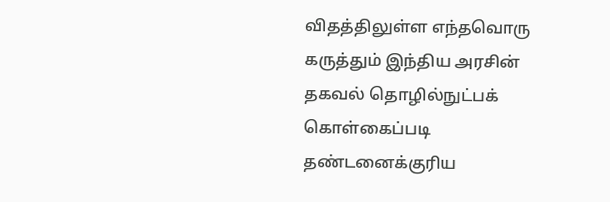விதத்திலுள்ள எந்தவொரு கருத்தும் இந்திய அரசின் தகவல் தொழில்நுட்பக் கொள்கைப்படி தண்டனைக்குரிய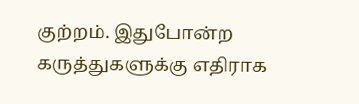குற்றம். இதுபோன்ற கருத்துகளுக்கு எதிராக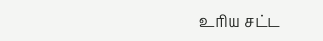உரிய சட்ட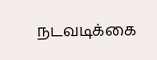நடவடிக்கை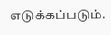எடுக்கப்படும்.